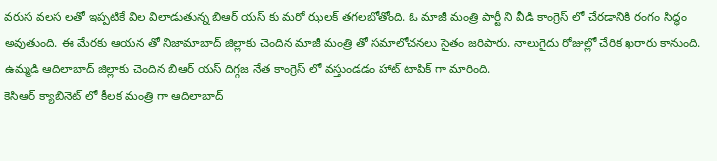వరుస వలస లతో ఇప్పటికే విల విలాడుతున్న బిఆర్ యస్ కు మరో ఝలక్ తగలబోతోంది. ఓ మాజీ మంత్రి పార్టీ ని వీడి కాంగ్రెస్ లో చేరడానికి రంగం సిద్ధం అవుతుంది. ఈ మేరకు ఆయన తో నిజామాబాద్ జిల్లాకు చెందిన మాజీ మంత్రి తో సమాలోచనలు సైతం జరిపారు. నాలుగైదు రోజుల్లో చేరిక ఖరారు కానుంది. ఉమ్మడి ఆదిలాబాద్ జిల్లాకు చెందిన బిఆర్ యస్ దిగ్గజ నేత కాంగ్రెస్ లో వస్తుండడం హాట్ టాపిక్ గా మారింది.
కెసిఆర్ క్యాబినెట్ లో కీలక మంత్రి గా ఆదిలాబాద్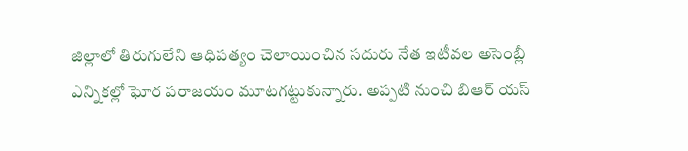జిల్లాలో తిరుగులేని ఆధిపత్యం చెలాయించిన సదురు నేత ఇటీవల అసెంబ్లీ ఎన్నికల్లో ఘోర పరాజయం మూటగట్టుకున్నారు. అప్పటి నుంచి బిఆర్ యస్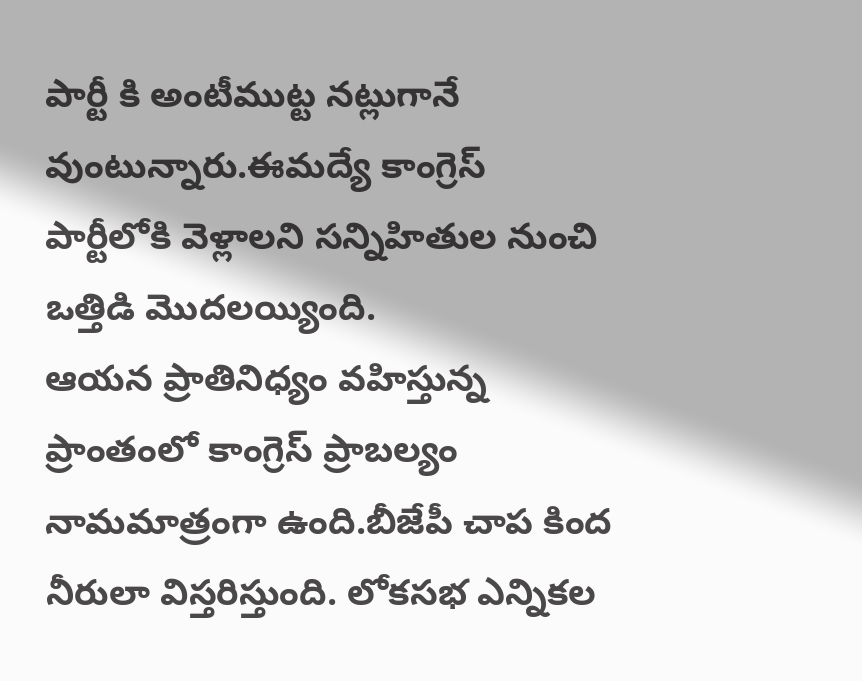పార్టీ కి అంటీముట్ట నట్లుగానే వుంటున్నారు.ఈమద్యే కాంగ్రెస్ పార్టీలోకి వెళ్లాలని సన్నిహితుల నుంచి ఒత్తిడి మొదలయ్యింది.
ఆయన ప్రాతినిధ్యం వహిస్తున్న ప్రాంతంలో కాంగ్రెస్ ప్రాబల్యం నామమాత్రంగా ఉంది.బీజేపీ చాప కింద నీరులా విస్తరిస్తుంది. లోకసభ ఎన్నికల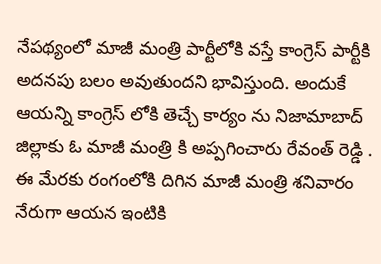నేపథ్యంలో మాజీ మంత్రి పార్టీలోకి వస్తే కాంగ్రెస్ పార్టీకి అదనపు బలం అవుతుందని భావిస్తుంది. అందుకే ఆయన్ని కాంగ్రెస్ లోకి తెచ్చే కార్యం ను నిజామాబాద్ జిల్లాకు ఓ మాజీ మంత్రి కి అప్పగించారు రేవంత్ రెడ్డి .
ఈ మేరకు రంగంలోకి దిగిన మాజీ మంత్రి శనివారం నేరుగా ఆయన ఇంటికి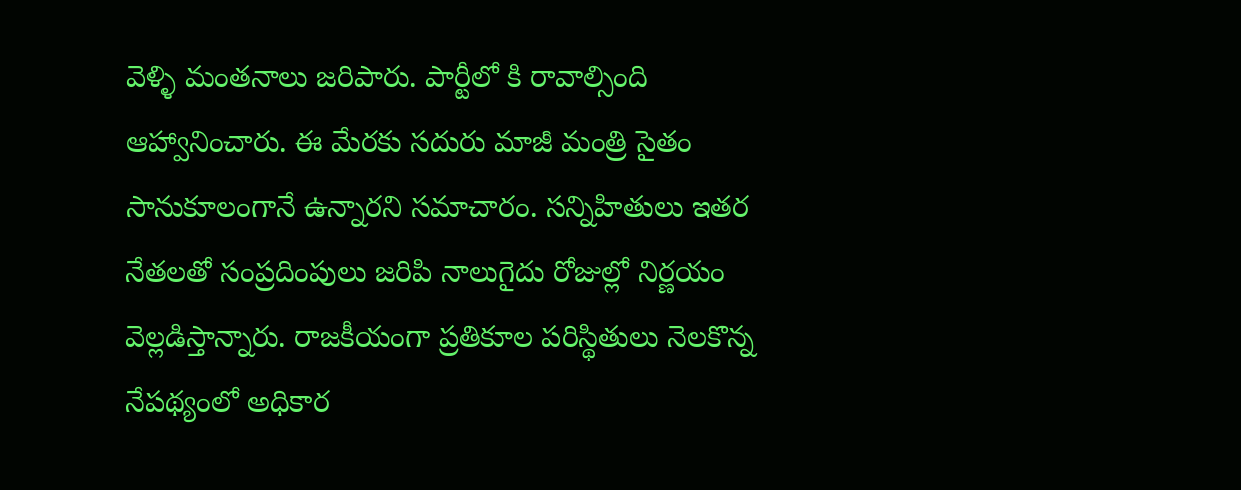వెళ్ళి మంతనాలు జరిపారు. పార్టీలో కి రావాల్సింది ఆహ్వానించారు. ఈ మేరకు సదురు మాజీ మంత్రి సైతం సానుకూలంగానే ఉన్నారని సమాచారం. సన్నిహితులు ఇతర నేతలతో సంప్రదింపులు జరిపి నాలుగైదు రోజుల్లో నిర్ణయం వెల్లడిస్తాన్నారు. రాజకీయంగా ప్రతికూల పరిస్థితులు నెలకొన్న నేపథ్యంలో అధికార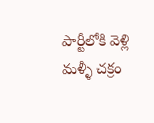పార్టీలోకి వెళ్లి మళ్ళీ చక్రం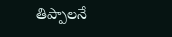తిప్పాలనే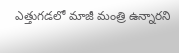ఎత్తుగడలో మాజీ మంత్రి ఉన్నారని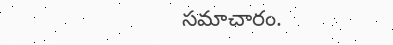సమాచారం.